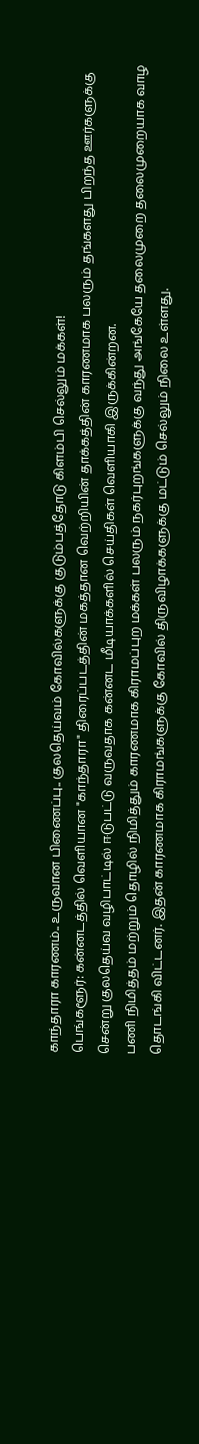காந்தாரா காரணம்.. உருவான பிணைப்பு.. குலதெய்வம் கோவில்களுக்கு குடும்பத்தோடு கிளம்பி செல்லும் மக்கள்!
பெங்களூர்: கன்னடத்தில் வெளியான "காந்தாரா" திரைப்படத்தின் மகத்தான வெற்றியின் தாக்கத்தின் காரணமாக பலரும் தங்களது பிறந்த ஊர்களுக்கு சென்று குலதெய்வ வழிபாட்டில் ஈடுபட்டு வருவதாக கன்னட மீடியாக்களில் செய்திகள் வெளியாகி இருக்கின்றன.
பணி நிமித்தம் மற்றும் தொழில் நிமித்தும் காரணமாக கிராமப்புற மக்கள் பலரும் நகர்புறங்களுக்கு வந்து அங்கேயே தலைமுறை தலைமுறையாக வாழ தொடங்கி விட்டனர். இதன் காரணமாக கிராமங்களுக்கு கோவில் திருவிழாக்களுக்கு மட்டும் செல்லும் நிலை உள்ளது.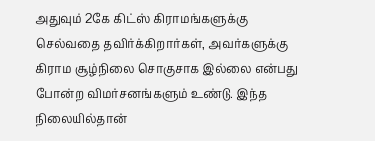அதுவும் 2கே கிட்ஸ் கிராமங்களுக்கு செல்வதை தவிர்க்கிறார்கள், அவர்களுக்கு கிராம சூழ்நிலை சொகுசாக இல்லை என்பது போன்ற விமர்சனங்களும் உண்டு. இந்த நிலையில்தான்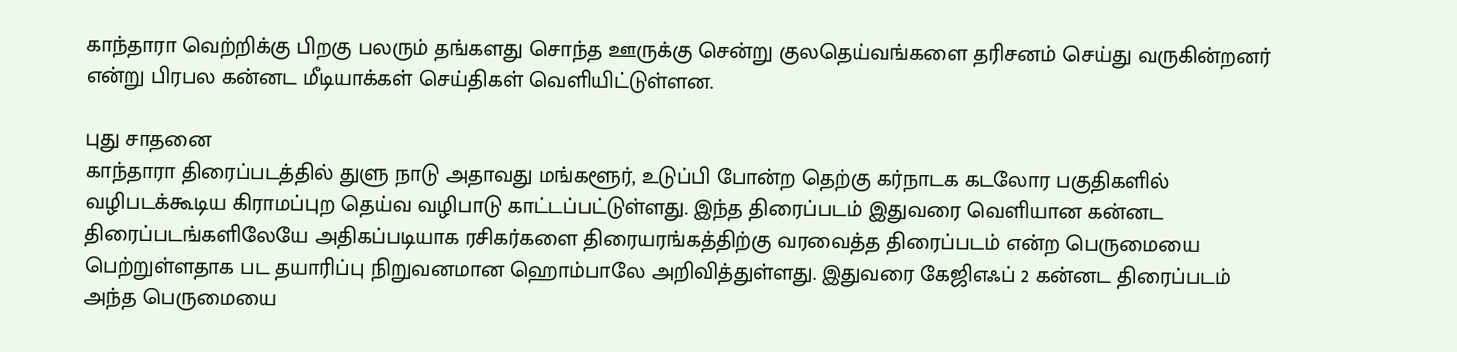காந்தாரா வெற்றிக்கு பிறகு பலரும் தங்களது சொந்த ஊருக்கு சென்று குலதெய்வங்களை தரிசனம் செய்து வருகின்றனர் என்று பிரபல கன்னட மீடியாக்கள் செய்திகள் வெளியிட்டுள்ளன.

புது சாதனை
காந்தாரா திரைப்படத்தில் துளு நாடு அதாவது மங்களூர், உடுப்பி போன்ற தெற்கு கர்நாடக கடலோர பகுதிகளில் வழிபடக்கூடிய கிராமப்புற தெய்வ வழிபாடு காட்டப்பட்டுள்ளது. இந்த திரைப்படம் இதுவரை வெளியான கன்னட திரைப்படங்களிலேயே அதிகப்படியாக ரசிகர்களை திரையரங்கத்திற்கு வரவைத்த திரைப்படம் என்ற பெருமையை பெற்றுள்ளதாக பட தயாரிப்பு நிறுவனமான ஹொம்பாலே அறிவித்துள்ளது. இதுவரை கேஜிஎஃப் 2 கன்னட திரைப்படம் அந்த பெருமையை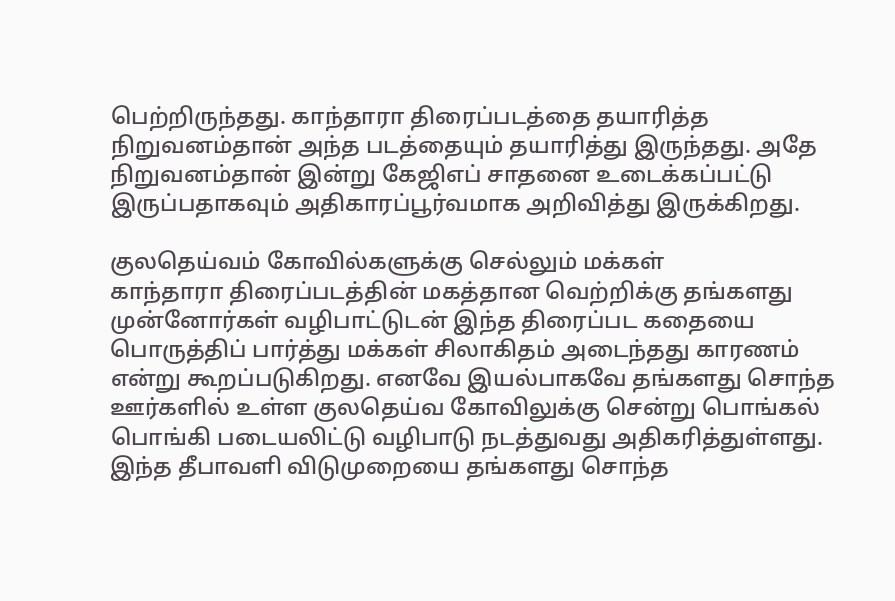பெற்றிருந்தது. காந்தாரா திரைப்படத்தை தயாரித்த நிறுவனம்தான் அந்த படத்தையும் தயாரித்து இருந்தது. அதே நிறுவனம்தான் இன்று கேஜிஎப் சாதனை உடைக்கப்பட்டு இருப்பதாகவும் அதிகாரப்பூர்வமாக அறிவித்து இருக்கிறது.

குலதெய்வம் கோவில்களுக்கு செல்லும் மக்கள்
காந்தாரா திரைப்படத்தின் மகத்தான வெற்றிக்கு தங்களது முன்னோர்கள் வழிபாட்டுடன் இந்த திரைப்பட கதையை பொருத்திப் பார்த்து மக்கள் சிலாகிதம் அடைந்தது காரணம் என்று கூறப்படுகிறது. எனவே இயல்பாகவே தங்களது சொந்த ஊர்களில் உள்ள குலதெய்வ கோவிலுக்கு சென்று பொங்கல் பொங்கி படையலிட்டு வழிபாடு நடத்துவது அதிகரித்துள்ளது. இந்த தீபாவளி விடுமுறையை தங்களது சொந்த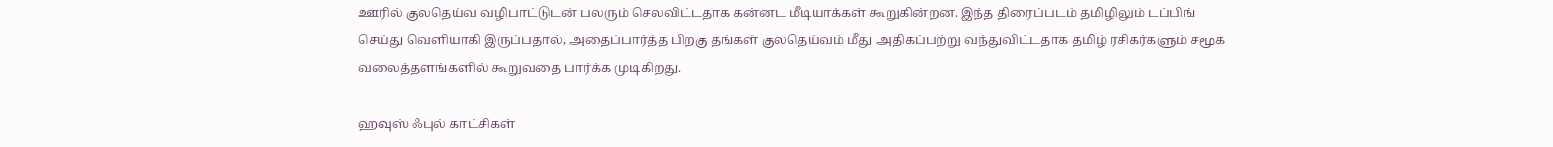ஊரில் குலதெய்வ வழிபாட்டுடன் பலரும் செலவிட்டதாக கன்னட மீடியாக்கள் கூறுகின்றன. இந்த திரைப்படம் தமிழிலும் டப்பிங் செய்து வெளியாகி இருப்பதால், அதைப்பார்த்த பிறகு தங்கள் குலதெய்வம் மீது அதிகப்பற்று வந்துவிட்டதாக தமிழ் ரசிகர்களும் சமூக வலைத்தளங்களில் கூறுவதை பார்க்க முடிகிறது.

ஹவுஸ் ஃபுல் காட்சிகள்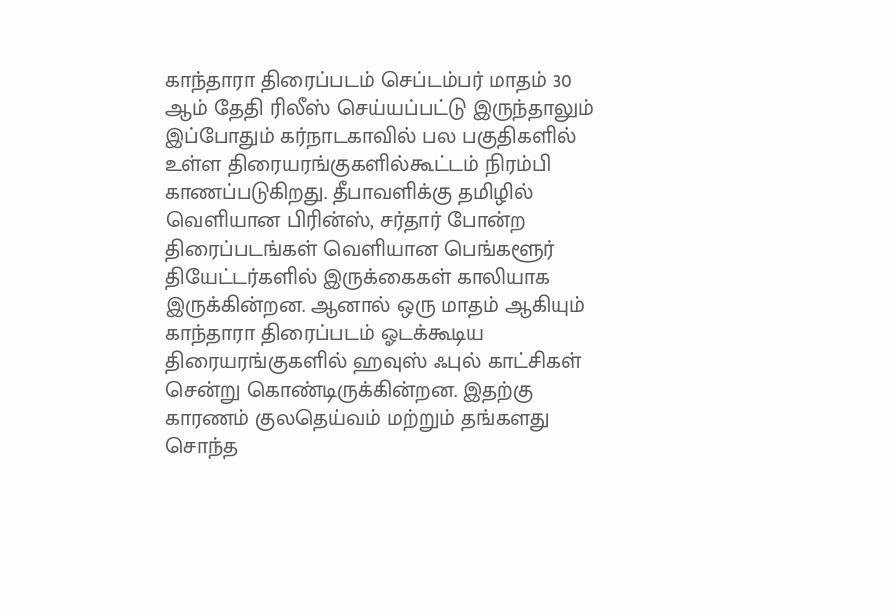காந்தாரா திரைப்படம் செப்டம்பர் மாதம் 30 ஆம் தேதி ரிலீஸ் செய்யப்பட்டு இருந்தாலும் இப்போதும் கர்நாடகாவில் பல பகுதிகளில் உள்ள திரையரங்குகளில்கூட்டம் நிரம்பி காணப்படுகிறது. தீபாவளிக்கு தமிழில் வெளியான பிரின்ஸ், சர்தார் போன்ற திரைப்படங்கள் வெளியான பெங்களூர் தியேட்டர்களில் இருக்கைகள் காலியாக இருக்கின்றன. ஆனால் ஒரு மாதம் ஆகியும் காந்தாரா திரைப்படம் ஓடக்கூடிய திரையரங்குகளில் ஹவுஸ் ஃபுல் காட்சிகள் சென்று கொண்டிருக்கின்றன. இதற்கு காரணம் குலதெய்வம் மற்றும் தங்களது சொந்த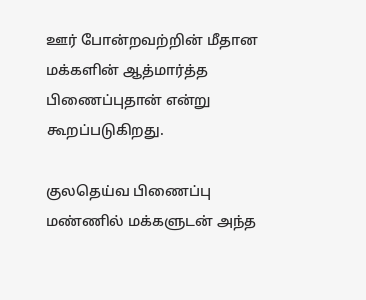ஊர் போன்றவற்றின் மீதான மக்களின் ஆத்மார்த்த பிணைப்புதான் என்று கூறப்படுகிறது.

குலதெய்வ பிணைப்பு
மண்ணில் மக்களுடன் அந்த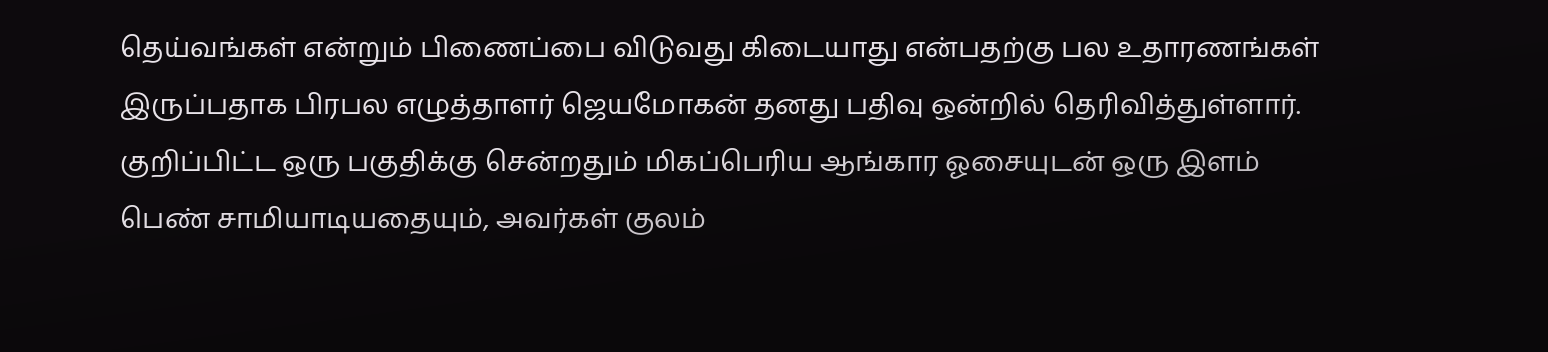தெய்வங்கள் என்றும் பிணைப்பை விடுவது கிடையாது என்பதற்கு பல உதாரணங்கள் இருப்பதாக பிரபல எழுத்தாளர் ஜெயமோகன் தனது பதிவு ஒன்றில் தெரிவித்துள்ளார். குறிப்பிட்ட ஒரு பகுதிக்கு சென்றதும் மிகப்பெரிய ஆங்கார ஓசையுடன் ஒரு இளம் பெண் சாமியாடியதையும், அவர்கள் குலம்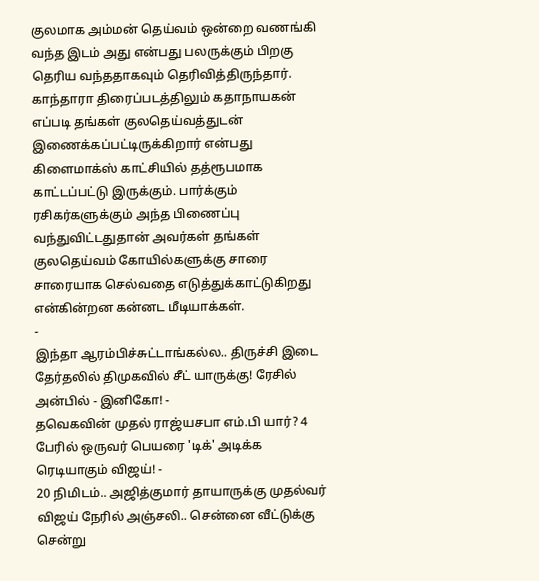குலமாக அம்மன் தெய்வம் ஒன்றை வணங்கி வந்த இடம் அது என்பது பலருக்கும் பிறகு தெரிய வந்ததாகவும் தெரிவித்திருந்தார். காந்தாரா திரைப்படத்திலும் கதாநாயகன் எப்படி தங்கள் குலதெய்வத்துடன் இணைக்கப்பட்டிருக்கிறார் என்பது கிளைமாக்ஸ் காட்சியில் தத்ரூபமாக காட்டப்பட்டு இருக்கும். பார்க்கும் ரசிகர்களுக்கும் அந்த பிணைப்பு வந்துவிட்டதுதான் அவர்கள் தங்கள் குலதெய்வம் கோயில்களுக்கு சாரை சாரையாக செல்வதை எடுத்துக்காட்டுகிறது என்கின்றன கன்னட மீடியாக்கள்.
-
இந்தா ஆரம்பிச்சுட்டாங்கல்ல.. திருச்சி இடை தேர்தலில் திமுகவில் சீட் யாருக்கு! ரேசில் அன்பில் - இனிகோ! -
தவெகவின் முதல் ராஜ்யசபா எம்.பி யார்? 4 பேரில் ஒருவர் பெயரை 'டிக்' அடிக்க ரெடியாகும் விஜய்! -
20 நிமிடம்.. அஜித்குமார் தாயாருக்கு முதல்வர் விஜய் நேரில் அஞ்சலி.. சென்னை வீட்டுக்கு சென்று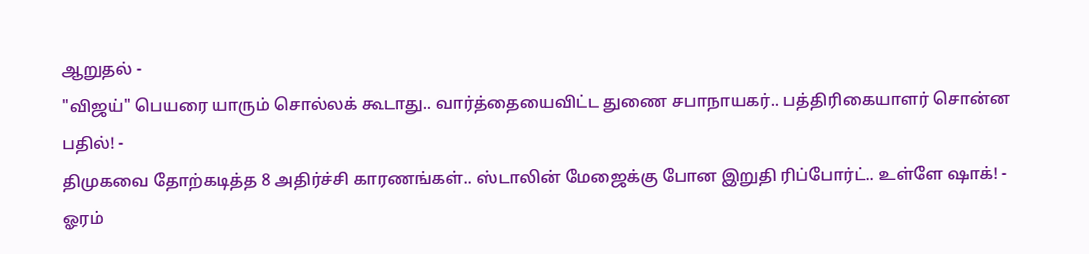ஆறுதல் -
"விஜய்" பெயரை யாரும் சொல்லக் கூடாது.. வார்த்தையைவிட்ட துணை சபாநாயகர்.. பத்திரிகையாளர் சொன்ன பதில்! -
திமுகவை தோற்கடித்த 8 அதிர்ச்சி காரணங்கள்.. ஸ்டாலின் மேஜைக்கு போன இறுதி ரிப்போர்ட்.. உள்ளே ஷாக்! -
ஓரம்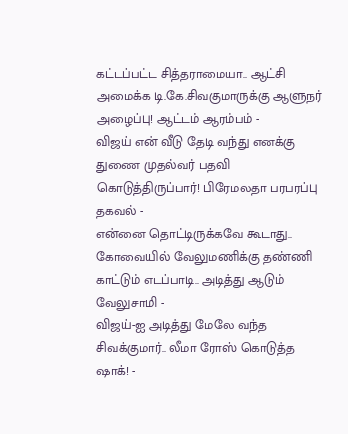கட்டப்பட்ட சித்தராமையா.. ஆட்சி அமைக்க டி.கே.சிவகுமாருக்கு ஆளுநர் அழைப்பு! ஆட்டம் ஆரம்பம் -
விஜய் என் வீடு தேடி வந்து எனக்கு துணை முதல்வர் பதவி கொடுத்திருப்பார்! பிரேமலதா பரபரப்பு தகவல் -
என்னை தொட்டிருக்கவே கூடாது.. கோவையில் வேலுமணிக்கு தண்ணி காட்டும் எடப்பாடி.. அடித்து ஆடும் வேலுசாமி -
விஜய்-ஐ அடித்து மேலே வந்த சிவக்குமார்.. லீமா ரோஸ் கொடுத்த ஷாக்! -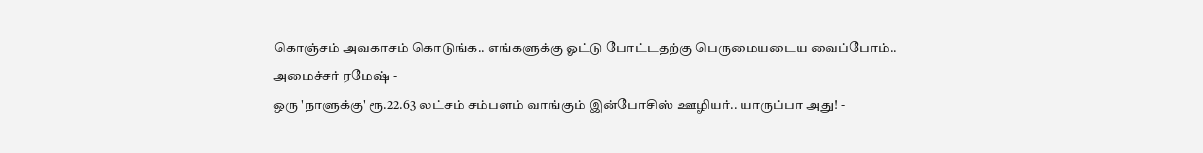கொஞ்சம் அவகாசம் கொடுங்க.. எங்களுக்கு ஓட்டு போட்டதற்கு பெருமையடைய வைப்போம்.. அமைச்சர் ரமேஷ் -
ஒரு 'நாளுக்கு' ரூ.22.63 லட்சம் சம்பளம் வாங்கும் இன்போசிஸ் ஊழியர்.. யாருப்பா அது! -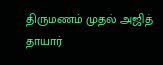திருமணம் முதல் அஜித் தாயார்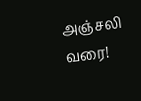அஞ்சலி வரை!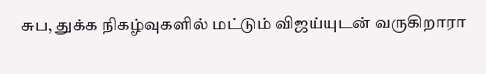சுப, துக்க நிகழ்வுகளில் மட்டும் விஜய்யுடன் வருகிறாரா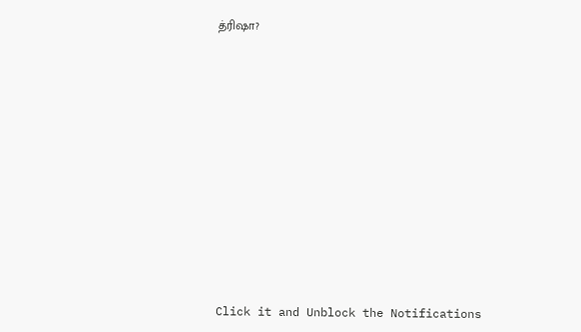த்ரிஷா?












Click it and Unblock the Notifications